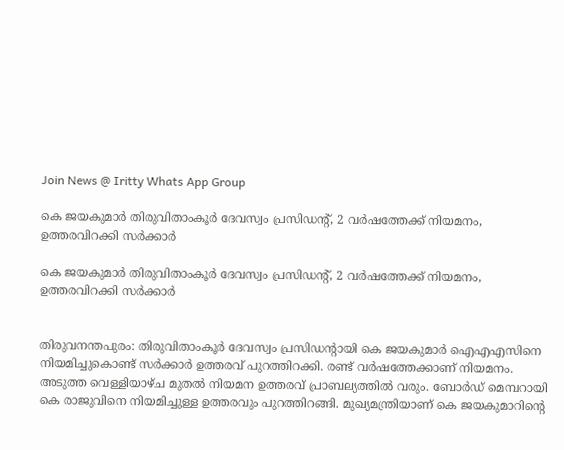Join News @ Iritty Whats App Group

കെ ജയകുമാര്‍ തിരുവിതാംകൂര്‍ ദേവസ്വം പ്രസിഡന്‍റ്, 2 വര്‍ഷത്തേക്ക് നിയമനം, ഉത്തരവിറക്കി സര്‍ക്കാര്‍

കെ ജയകുമാര്‍ തിരുവിതാംകൂര്‍ ദേവസ്വം പ്രസിഡന്‍റ്, 2 വര്‍ഷത്തേക്ക് നിയമനം, ഉത്തരവിറക്കി സര്‍ക്കാര്‍


തിരുവനന്തപുരം: തിരുവിതാംകൂർ ദേവസ്വം പ്രസിഡന്റായി കെ ജയകുമാർ ഐഎഎസിനെ നിയമിച്ചുകൊണ്ട് സർക്കാർ ഉത്തരവ് പുറത്തിറക്കി. രണ്ട് വർഷത്തേക്കാണ് നിയമനം. അടുത്ത വെള്ളിയാഴ്ച മുതൽ നിയമന ഉത്തരവ് പ്രാബല്യത്തിൽ വരും. ബോർഡ് മെമ്പറായി കെ രാജുവിനെ നിയമിച്ചുള്ള ഉത്തരവും പുറത്തിറങ്ങി. മുഖ്യമന്ത്രിയാണ് കെ ജയകുമാറിന്‍റെ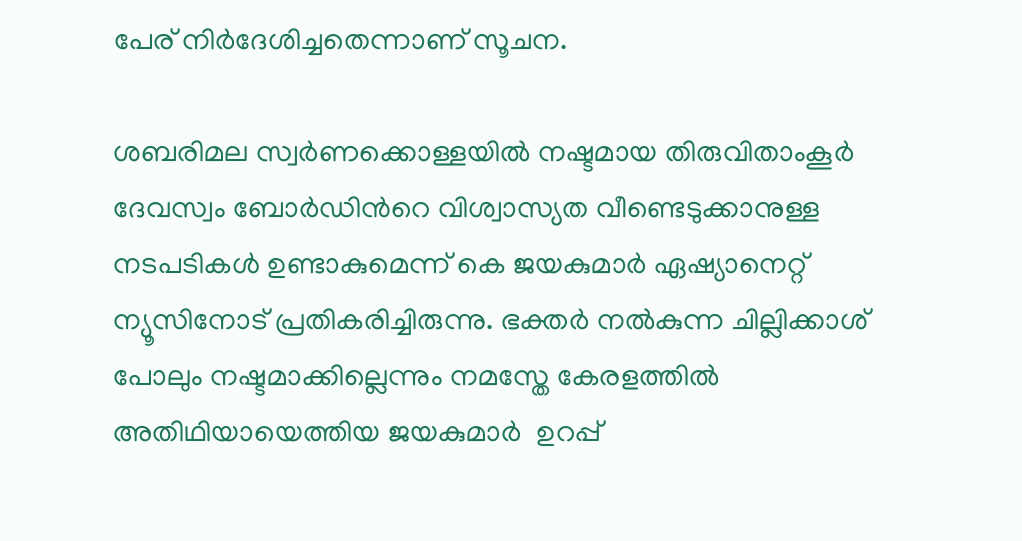പേര് നിര്‍ദേശിച്ചതെന്നാണ് സൂചന.

ശബരിമല സ്വർണക്കൊള്ളയിൽ നഷ്ടമായ തിരുവിതാംകൂർ ദേവസ്വം ബോർഡിന്‍റെ വിശ്വാസ്യത വീണ്ടെടുക്കാനുള്ള നടപടികൾ ഉണ്ടാകുമെന്ന് കെ ജയകുമാർ ഏഷ്യാനെറ്റ് ന്യൂസിനോട് പ്രതികരിച്ചിരുന്നു. ഭക്തർ നൽകുന്ന ചില്ലിക്കാശ് പോലും നഷ്ടമാക്കില്ലെന്നും നമസ്തേ കേരളത്തിൽ അതിഥിയായെത്തിയ ജയകുമാര്‍  ഉറപ്പ്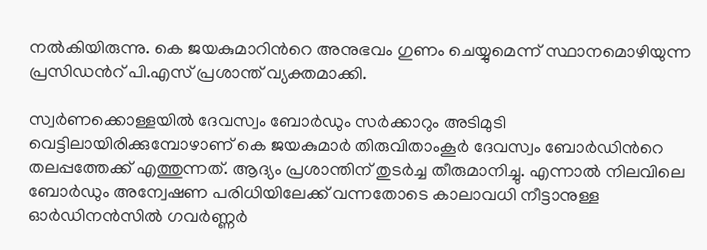നൽകിയിരുന്നു. കെ ജയകുമാറിന്‍റെ അനുഭവം ഗുണം ചെയ്യുമെന്ന് സ്ഥാനമൊഴിയുന്ന പ്രസിഡന്‍റ് പി.എസ് പ്രശാന്ത് വ്യക്തമാക്കി.

സ്വർണക്കൊള്ളയിൽ ദേവസ്വം ബോർഡും സർക്കാറും അടിമുടി വെട്ടിലായിരിക്കുമ്പോഴാണ് കെ ജയകുമാർ തിരുവിതാംകൂർ ദേവസ്വം ബോർഡിന്‍റെ തലപ്പത്തേക്ക് എത്തുന്നത്. ആദ്യം പ്രശാന്തിന് തുടർച്ച തീരുമാനിച്ചു. എന്നാൽ നിലവിലെ ബോർഡും അന്വേഷണ പരിധിയിലേക്ക് വന്നതോടെ കാലാവധി നീട്ടാനുള്ള ഓ‌ർഡിനൻസിൽ ഗവർണ്ണർ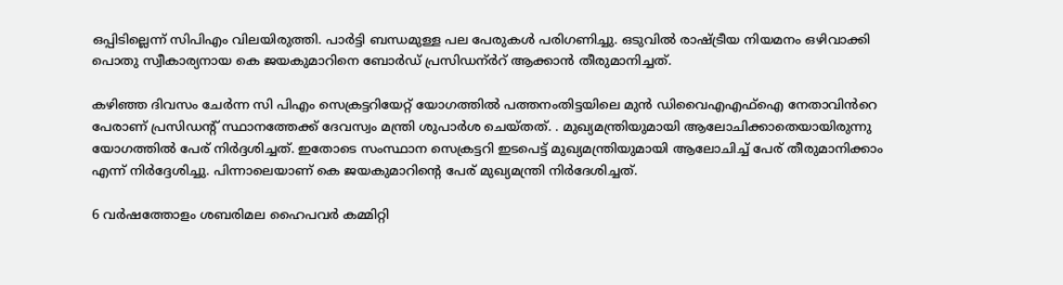ഒപ്പിടില്ലെന്ന് സിപിഎം വിലയിരുത്തി. പാർട്ടി ബന്ധമുള്ള പല പേരുകൾ പരിഗണിച്ചു. ഒടുവിൽ രാഷ്ട്രീയ നിയമനം ഒഴിവാക്കി പൊതു സ്വീകാര്യനായ കെ ജയകുമാറിനെ ബോർഡ് പ്രസിഡന്ർ‍റ് ആക്കാൻ തീരുമാനിച്ചത്.

കഴിഞ്ഞ ദിവസം ചേർന്ന സി പിഎം സെക്രട്ടറിയേറ്റ് യോഗത്തിൽ പത്തനംതിട്ടയിലെ മുൻ ഡിവൈഎഎഫ്ഐ നേതാവിൻറെ പേരാണ് പ്രസിഡന്‍റ് സ്ഥാനത്തേക്ക് ദേവസ്വം മന്ത്രി ശുപാർശ ചെയ്തത്. . മുഖ്യമന്ത്രിയുമായി ആലോചിക്കാതെയായിരുന്നു യോഗത്തിൽ പേര് നിർദ്ദശിച്ചത്. ഇതോടെ സംസ്ഥാന സെക്രട്ടറി ഇടപെട്ട് മുഖ്യമന്ത്രിയുമായി ആലോചിച്ച് പേര് തീരുമാനിക്കാം എന്ന് നിർദ്ദേശിച്ചു. പിന്നാലെയാണ് കെ ജയകുമാറിന്‍റെ പേര് മുഖ്യമന്ത്രി നിർദേശിച്ചത്.

6 വർഷത്തോളം ശബരിമല ഹൈപവർ കമ്മിറ്റി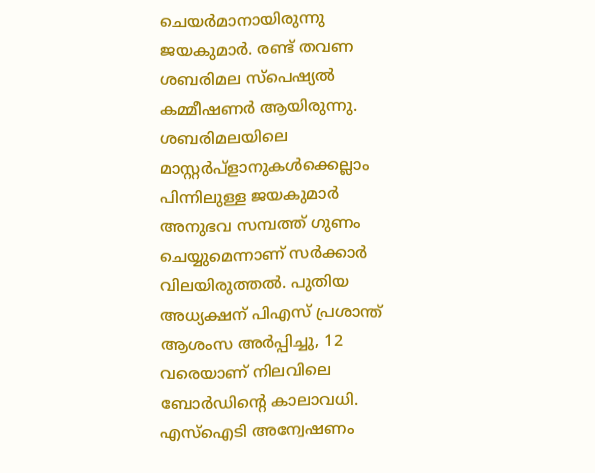ചെയർമാനായിരുന്നു ജയകുമാർ. രണ്ട് തവണ ശബരിമല സ്പെഷ്യൽ കമ്മീഷണർ ആയിരുന്നു. ശബരിമലയിലെ മാസ്റ്റർപ്ളാനുകൾക്കെല്ലാം പിന്നിലുള്ള ജയകുമാർ അനുഭവ സമ്പത്ത് ഗുണം ചെയ്യുമെന്നാണ് സർക്കാർ വിലയിരുത്തൽ. പുതിയ അധ്യക്ഷന് പിഎസ് പ്രശാന്ത്  ആശംസ അർപ്പിച്ചു, 12 വരെയാണ് നിലവിലെ ബോർഡിന്‍റെ കാലാവധി. എസ്ഐടി അന്വേഷണം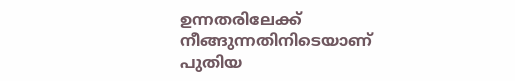ഉന്നതരിലേക്ക് നീങ്ങുന്നതിനിടെയാണ് പുതിയ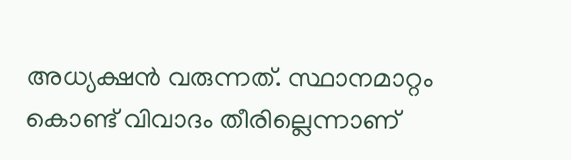അധ്യക്ഷൻ വരുന്നത്. സ്ഥാനമാറ്റം കൊണ്ട് വിവാദം തീരില്ലെന്നാണ്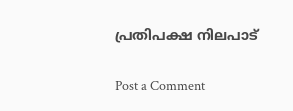പ്രതിപക്ഷ നിലപാട്

Post a Comment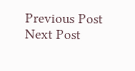Previous Post Next Post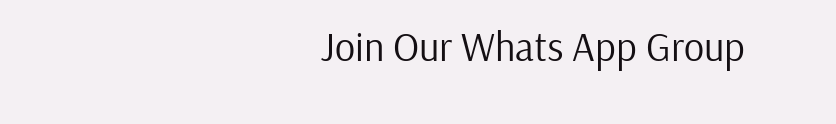Join Our Whats App Group